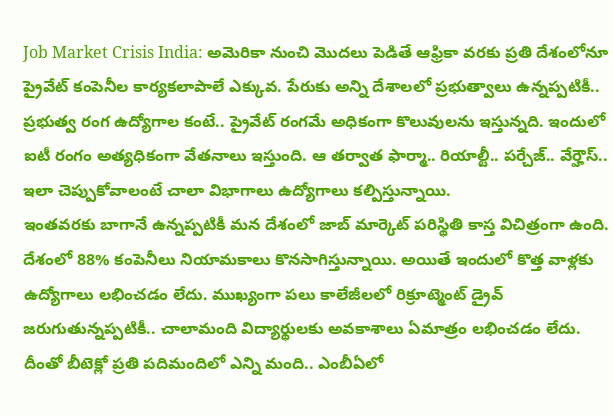Job Market Crisis India: అమెరికా నుంచి మొదలు పెడితే ఆఫ్రికా వరకు ప్రతి దేశంలోనూ ప్రైవేట్ కంపెనీల కార్యకలాపాలే ఎక్కువ. పేరుకు అన్ని దేశాలలో ప్రభుత్వాలు ఉన్నప్పటికీ.. ప్రభుత్వ రంగ ఉద్యోగాల కంటే.. ప్రైవేట్ రంగమే అధికంగా కొలువులను ఇస్తున్నది. ఇందులో ఐటీ రంగం అత్యధికంగా వేతనాలు ఇస్తుంది. ఆ తర్వాత ఫార్మా.. రియాల్టీ.. పర్చేజ్.. వేర్హౌస్.. ఇలా చెప్పుకోవాలంటే చాలా విభాగాలు ఉద్యోగాలు కల్పిస్తున్నాయి.
ఇంతవరకు బాగానే ఉన్నప్పటికీ మన దేశంలో జాబ్ మార్కెట్ పరిస్థితి కాస్త విచిత్రంగా ఉంది. దేశంలో 88% కంపెనీలు నియామకాలు కొనసాగిస్తున్నాయి. అయితే ఇందులో కొత్త వాళ్లకు ఉద్యోగాలు లభించడం లేదు. ముఖ్యంగా పలు కాలేజీలలో రిక్రూట్మెంట్ డ్రైవ్ జరుగుతున్నప్పటికీ.. చాలామంది విద్యార్థులకు అవకాశాలు ఏమాత్రం లభించడం లేదు. దీంతో బీటెక్లో ప్రతి పదిమందిలో ఎన్ని మంది.. ఎంబీఏలో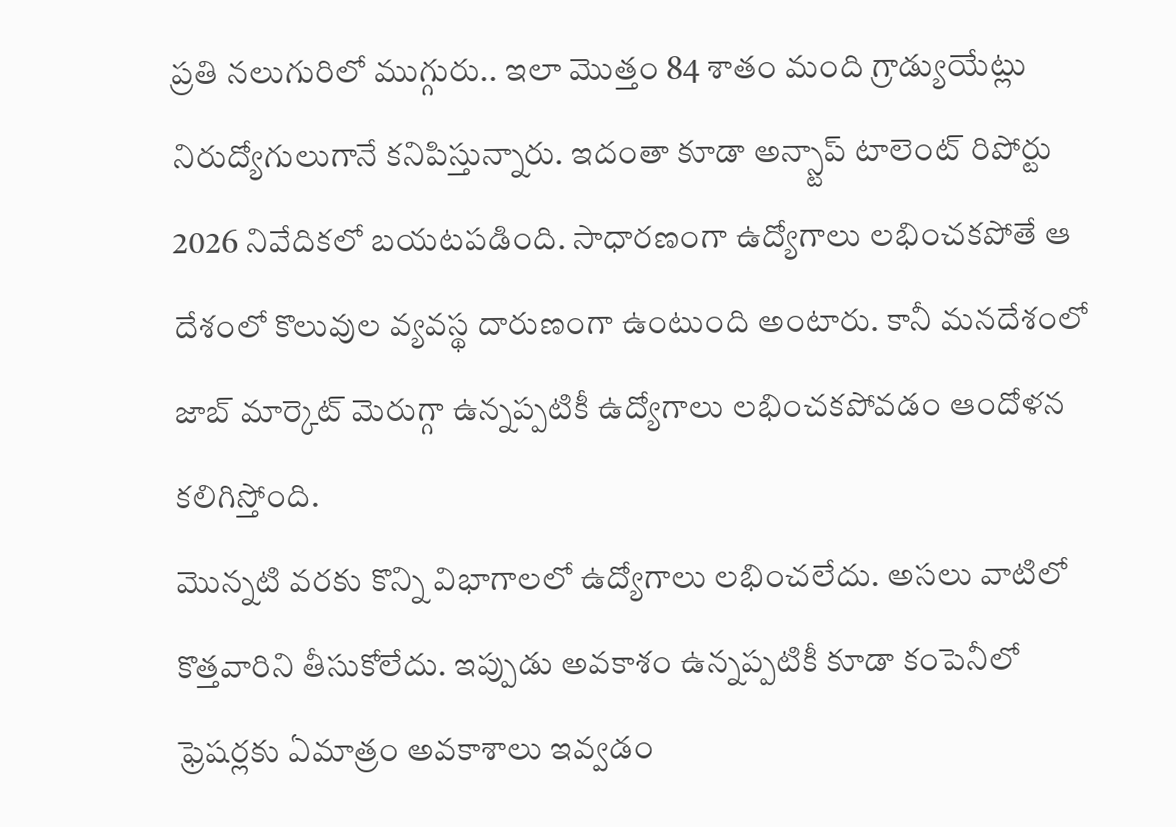ప్రతి నలుగురిలో ముగ్గురు.. ఇలా మొత్తం 84 శాతం మంది గ్రాడ్యుయేట్లు నిరుద్యోగులుగానే కనిపిస్తున్నారు. ఇదంతా కూడా అన్స్టాప్ టాలెంట్ రిపోర్టు 2026 నివేదికలో బయటపడింది. సాధారణంగా ఉద్యోగాలు లభించకపోతే ఆ దేశంలో కొలువుల వ్యవస్థ దారుణంగా ఉంటుంది అంటారు. కానీ మనదేశంలో జాబ్ మార్కెట్ మెరుగ్గా ఉన్నప్పటికీ ఉద్యోగాలు లభించకపోవడం ఆందోళన కలిగిస్తోంది.
మొన్నటి వరకు కొన్ని విభాగాలలో ఉద్యోగాలు లభించలేదు. అసలు వాటిలో కొత్తవారిని తీసుకోలేదు. ఇప్పుడు అవకాశం ఉన్నప్పటికీ కూడా కంపెనీలో ఫ్రెషర్లకు ఏమాత్రం అవకాశాలు ఇవ్వడం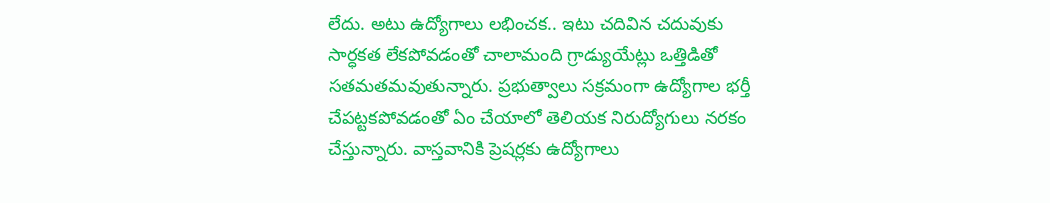లేదు. అటు ఉద్యోగాలు లభించక.. ఇటు చదివిన చదువుకు సార్ధకత లేకపోవడంతో చాలామంది గ్రాడ్యుయేట్లు ఒత్తిడితో సతమతమవుతున్నారు. ప్రభుత్వాలు సక్రమంగా ఉద్యోగాల భర్తీ చేపట్టకపోవడంతో ఏం చేయాలో తెలియక నిరుద్యోగులు నరకం చేస్తున్నారు. వాస్తవానికి ప్రెషర్లకు ఉద్యోగాలు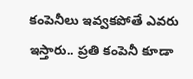కంపెనీలు ఇవ్వకపోతే ఎవరు ఇస్తారు.. ప్రతి కంపెనీ కూడా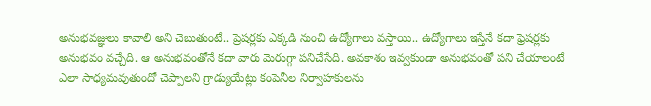అనుభవజ్ఞులు కావాలి అని చెబుతుంటే.. ప్రెషర్లకు ఎక్కడి నుంచి ఉద్యోగాలు వస్తాయి.. ఉద్యోగాలు ఇస్తేనే కదా ఫ్రెషర్లకు అనుభవం వచ్చేది. ఆ అనుభవంతోనే కదా వారు మెరుగ్గా పనిచేసేది. అవకాశం ఇవ్వకుండా అనుభవంతో పని చేయాలంటే ఎలా సాధ్యమవుతుందో చెప్పాలని గ్రాడ్యుయేట్లు కంపెనీల నిర్వాహకులను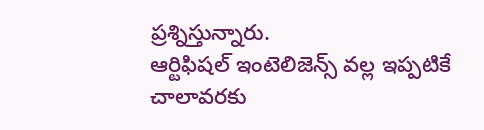ప్రశ్నిస్తున్నారు.
ఆర్టిఫిషల్ ఇంటెలిజెన్స్ వల్ల ఇప్పటికే చాలావరకు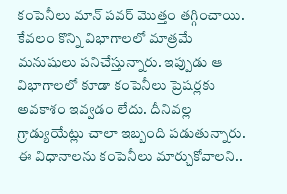కంపెనీలు మాన్ పవర్ మొత్తం తగ్గించాయి. కేవలం కొన్ని విభాగాలలో మాత్రమే మనుషులు పనిచేస్తున్నారు. ఇప్పుడు ఆ విభాగాలలో కూడా కంపెనీలు ప్రెషర్లకు అవకాశం ఇవ్వడం లేదు. దీనివల్ల గ్రాడ్యుయేట్లు చాలా ఇబ్బంది పడుతున్నారు. ఈ విధానాలను కంపెనీలు మార్చుకోవాలని..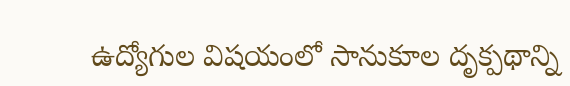ఉద్యోగుల విషయంలో సానుకూల దృక్పథాన్ని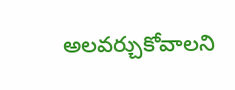అలవర్చుకోవాలని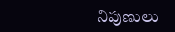నిపుణులు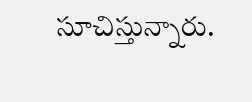సూచిస్తున్నారు.